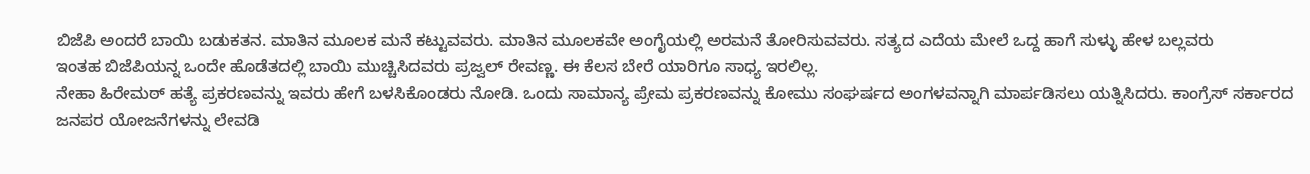ಬಿಜೆಪಿ ಅಂದರೆ ಬಾಯಿ ಬಡುಕತನ. ಮಾತಿನ ಮೂಲಕ ಮನೆ ಕಟ್ಟುವವರು. ಮಾತಿನ ಮೂಲಕವೇ ಅಂಗೈಯಲ್ಲಿ ಅರಮನೆ ತೋರಿಸುವವರು. ಸತ್ಯದ ಎದೆಯ ಮೇಲೆ ಒದ್ದ ಹಾಗೆ ಸುಳ್ಳು ಹೇಳ ಬಲ್ಲವರು
ಇಂತಹ ಬಿಜೆಪಿಯನ್ನ ಒಂದೇ ಹೊಡೆತದಲ್ಲಿ ಬಾಯಿ ಮುಚ್ಚಿಸಿದವರು ಪ್ರಜ್ವಲ್ ರೇವಣ್ಣ. ಈ ಕೆಲಸ ಬೇರೆ ಯಾರಿಗೂ ಸಾಧ್ಯ ಇರಲಿಲ್ಲ.
ನೇಹಾ ಹಿರೇಮಠ್ ಹತ್ಯೆ ಪ್ರಕರಣವನ್ನು ಇವರು ಹೇಗೆ ಬಳಸಿಕೊಂಡರು ನೋಡಿ. ಒಂದು ಸಾಮಾನ್ಯ ಪ್ರೇಮ ಪ್ರಕರಣವನ್ನು ಕೋಮು ಸಂಘರ್ಷದ ಅಂಗಳವನ್ನಾಗಿ ಮಾರ್ಪಡಿಸಲು ಯತ್ನಿಸಿದರು. ಕಾಂಗ್ರೆಸ್ ಸರ್ಕಾರದ ಜನಪರ ಯೋಜನೆಗಳನ್ನು ಲೇವಡಿ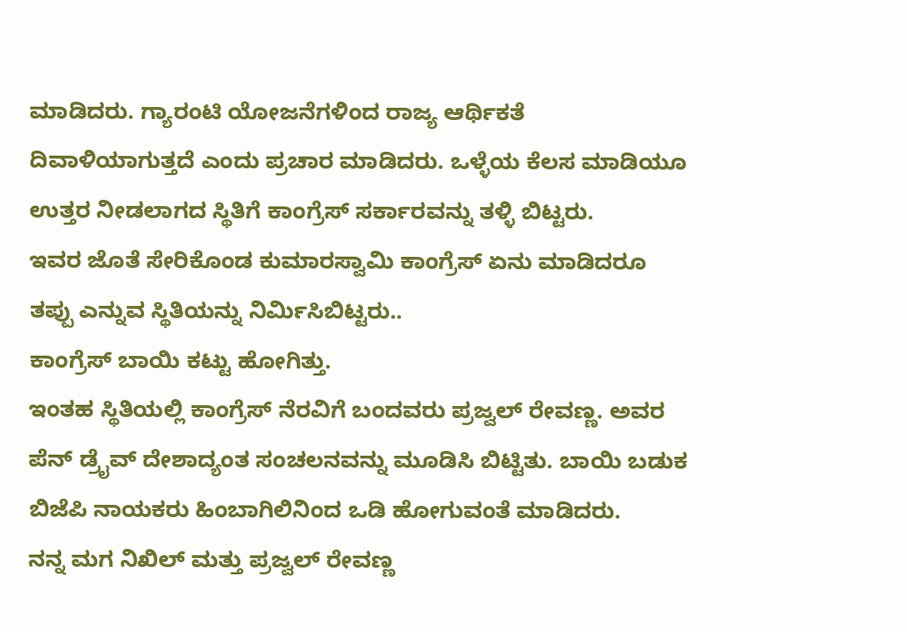ಮಾಡಿದರು. ಗ್ಯಾರಂಟಿ ಯೋಜನೆಗಳಿಂದ ರಾಜ್ಯ ಆರ್ಥಿಕತೆ ದಿವಾಳಿಯಾಗುತ್ತದೆ ಎಂದು ಪ್ರಚಾರ ಮಾಡಿದರು. ಒಳ್ಳೆಯ ಕೆಲಸ ಮಾಡಿಯೂ ಉತ್ತರ ನೀಡಲಾಗದ ಸ್ಥಿತಿಗೆ ಕಾಂಗ್ರೆಸ್ ಸರ್ಕಾರವನ್ನು ತಳ್ಳಿ ಬಿಟ್ಟರು.
ಇವರ ಜೊತೆ ಸೇರಿಕೊಂಡ ಕುಮಾರಸ್ವಾಮಿ ಕಾಂಗ್ರೆಸ್ ಏನು ಮಾಡಿದರೂ ತಪ್ಪು ಎನ್ನುವ ಸ್ಥಿತಿಯನ್ನು ನಿರ್ಮಿಸಿಬಿಟ್ಟರು..
ಕಾಂಗ್ರೆಸ್ ಬಾಯಿ ಕಟ್ಟು ಹೋಗಿತ್ತು.
ಇಂತಹ ಸ್ಥಿತಿಯಲ್ಲಿ ಕಾಂಗ್ರೆಸ್ ನೆರವಿಗೆ ಬಂದವರು ಪ್ರಜ್ವಲ್ ರೇವಣ್ಣ. ಅವರ ಪೆನ್ ಡ್ರೈವ್ ದೇಶಾದ್ಯಂತ ಸಂಚಲನವನ್ನು ಮೂಡಿಸಿ ಬಿಟ್ಟಿತು. ಬಾಯಿ ಬಡುಕ ಬಿಜೆಪಿ ನಾಯಕರು ಹಿಂಬಾಗಿಲಿನಿಂದ ಒಡಿ ಹೋಗುವಂತೆ ಮಾಡಿದರು.
ನನ್ನ ಮಗ ನಿಖಿಲ್ ಮತ್ತು ಪ್ರಜ್ವಲ್ ರೇವಣ್ಣ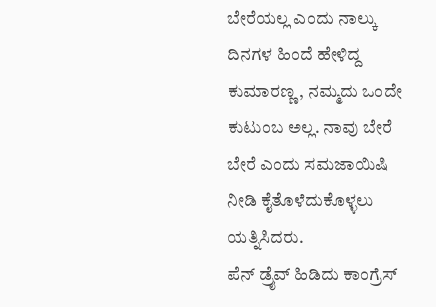ಬೇರೆಯಲ್ಲ ಎಂದು ನಾಲ್ಕು ದಿನಗಳ ಹಿಂದೆ ಹೇಳಿದ್ದ ಕುಮಾರಣ್ಣ, ನಮ್ಮದು ಒಂದೇ ಕುಟುಂಬ ಅಲ್ಲ. ನಾವು ಬೇರೆ ಬೇರೆ ಎಂದು ಸಮಜಾಯಿಷಿ ನೀಡಿ ಕೈತೊಳೆದುಕೊಳ್ಳಲು ಯತ್ನಿಸಿದರು.
ಪೆನ್ ಡ್ರೈವ್ ಹಿಡಿದು ಕಾಂಗ್ರೆಸ್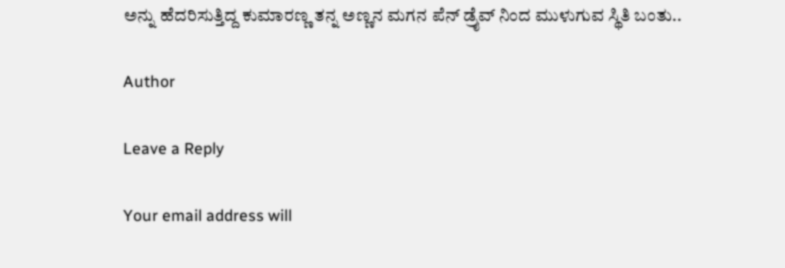ಅನ್ನು ಹೆದರಿಸುತ್ತಿದ್ದ ಕುಮಾರಣ್ಣ ತನ್ನ ಅಣ್ಣನ ಮಗನ ಪೆನ್ ಡ್ರೈವ್ ನಿಂದ ಮುಳುಗುವ ಸ್ಥಿತಿ ಬಂತು..

Author

Leave a Reply

Your email address will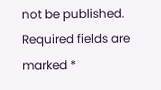not be published. Required fields are marked *